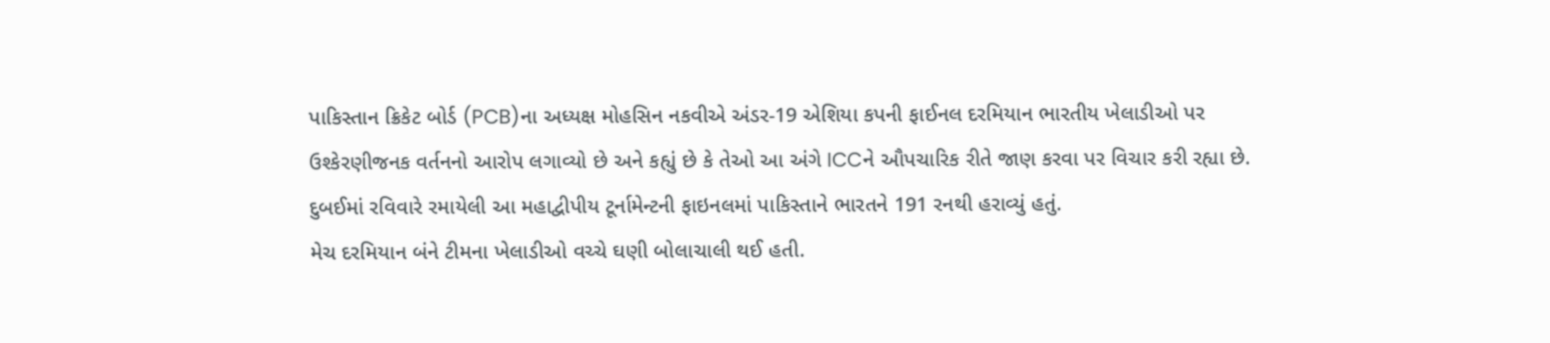પાકિસ્તાન ક્રિકેટ બોર્ડ (PCB)ના અધ્યક્ષ મોહસિન નકવીએ અંડર-19 એશિયા કપની ફાઈનલ દરમિયાન ભારતીય ખેલાડીઓ પર ઉશ્કેરણીજનક વર્તનનો આરોપ લગાવ્યો છે અને કહ્યું છે કે તેઓ આ અંગે ICCને ઔપચારિક રીતે જાણ કરવા પર વિચાર કરી રહ્યા છે.
દુબઈમાં રવિવારે રમાયેલી આ મહાદ્વીપીય ટૂર્નામેન્ટની ફાઇનલમાં પાકિસ્તાને ભારતને 191 રનથી હરાવ્યું હતું.
મેચ દરમિયાન બંને ટીમના ખેલાડીઓ વચ્ચે ઘણી બોલાચાલી થઈ હતી.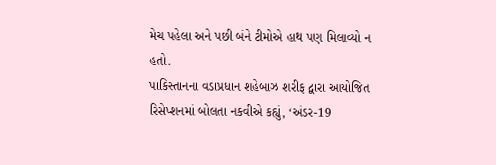મેચ પહેલા અને પછી બંને ટીમોએ હાથ પણ મિલાવ્યો ન હતો.
પાકિસ્તાનના વડાપ્રધાન શહેબાઝ શરીફ દ્વારા આયોજિત રિસેપ્શનમાં બોલતા નકવીએ કહ્યું, ‘અંડર-19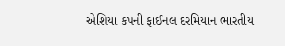એશિયા કપની ફાઈનલ દરમિયાન ભારતીય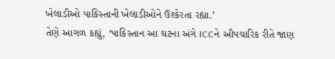ખેલાડીઓ પાકિસ્તાની ખેલાડીઓને ઉશ્કેરતા રહ્યા.’
તેણે આગળ કહ્યું, ‘પાકિસ્તાન આ ઘટના અંગે ICCને ઔપચારિક રીતે જાણ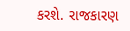કરશે. રાજકારણ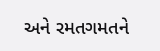અને રમતગમતને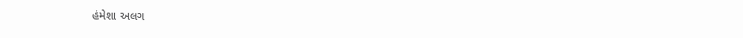હંમેશા અલગ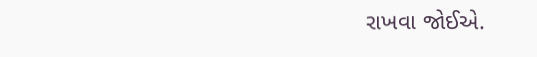રાખવા જોઈએ.